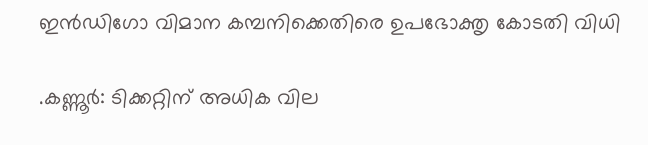ഇൻഡിഗോ വിമാന കമ്പനിക്കെതിരെ ഉപഭോക്തൃ കോടതി വിധി

.കണ്ണൂർ: ടിക്കറ്റിന് അധിക വില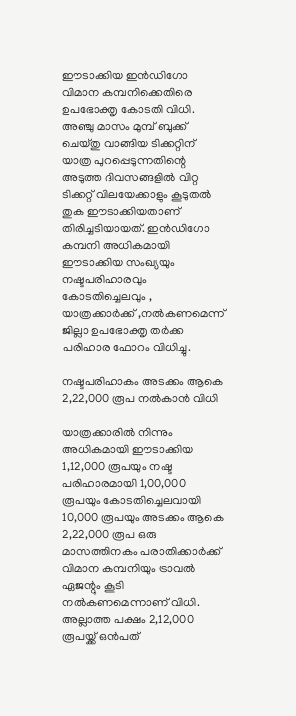ഈടാക്കിയ ഇൻഡിഗോ വിമാന കമ്പനിക്കെതിരെ ഉപഭോക്തൃ കോടതി വിധി. അഞ്ചു മാസം മുമ്പ് ബുക്ക് ചെയ്തു വാങ്ങിയ ടിക്കറ്റിന് യാത്ര പുറപ്പെടുന്നതിന്റെ അടുത്ത ദിവസങ്ങളില്‍ വിറ്റ ടിക്കറ്റ് വിലയേക്കാളും കൂടുതൽ തുക ഈടാക്കിയതാണ് തിരിച്ചടിയായത്. ഇൻഡിഗോ കമ്പനി അധികമായി ഈടാക്കിയ സംഖ്യയും നഷ്ട‌പരിഹാരവും കോടതിച്ചെലവും , യാത്രക്കാർക്ക് ,നല്‍കണമെന്ന് ജില്ലാ ഉപഭോക്തൃ തർക്ക പരിഹാര ഫോറം വിധിച്ചു.

നഷ്ടപരിഹാകം അടക്കം ആകെ 2,22,000 രൂപ നൽകാൻ വിധി

യാത്രക്കാരിൽ നിന്നും അധികമായി ഈടാക്കിയ 1,12,000 രൂപയും നഷ്ട പരിഹാരമായി 1,00,000 രൂപയും കോടതിച്ചെലവായി 10,000 രൂപയും അടക്കം ആകെ 2,22,000 രൂപ ഒരു മാസത്തിനകം പരാതിക്കാർക്ക് വിമാന കമ്പനിയും ട്രാവല്‍ ഏജന്റും കൂടി നല്‍കണമെന്നാണ് വിധി. അല്ലാത്ത പക്ഷം 2,12,000 രൂപയ്ക്ക് ഒൻപത്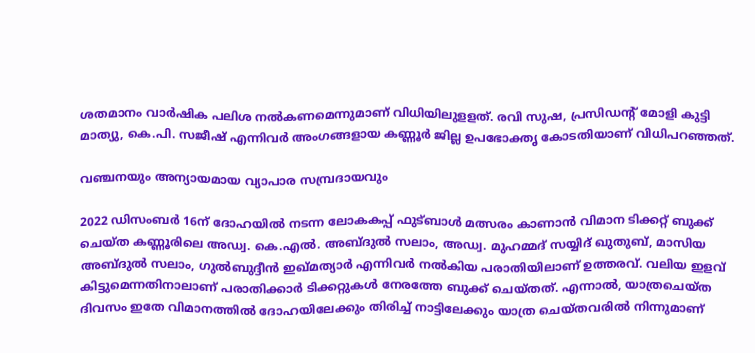ശതമാനം വാർഷിക പലിശ നല്‍കണമെന്നുമാണ് വിധിയിലുളളത്. രവി സുഷ, പ്രസിഡന്റ് മോളി കുട്ടി മാത്യു, കെ.പി. സജീഷ് എന്നിവർ അംഗങ്ങളായ കണ്ണൂർ ജില്ല ഉപഭോക്തൃ കോടതിയാണ് വിധിപറഞ്ഞത്.

വഞ്ചനയും അന്യായമായ വ്യാപാര സമ്പ്രദായവും

2022 ഡിസംബർ 16ന് ദോഹയില്‍ നടന്ന ലോകകപ്പ് ഫുട്‌ബാള്‍ മത്സരം കാണാൻ വിമാന ടിക്കറ്റ് ബുക്ക് ചെയ്ത കണ്ണൂരിലെ അഡ്വ. കെ.എല്‍. അബ്ദുല്‍ സലാം, അഡ്വ. മുഹമ്മദ് സയ്യിദ് ഖുതുബ്, മാസിയ അബ്ദുല്‍ സലാം, ഗുല്‍ബുദ്ദീൻ ഇഖ്‌മത്യാർ എന്നിവർ നല്‍കിയ പരാതിയിലാണ് ഉത്തരവ്. വലിയ ഇളവ് കിട്ടുമെന്നതിനാലാണ് പരാതിക്കാർ ടിക്കറ്റുകള്‍ നേരത്തേ ബുക്ക് ചെയ്തത്. എന്നാല്‍, യാത്രചെയ്ത ദിവസം ഇതേ വിമാനത്തില്‍ ദോഹയിലേക്കും തിരിച്ച്‌ നാട്ടിലേക്കും യാത്ര ചെയ്തവരില്‍ നിന്നുമാണ്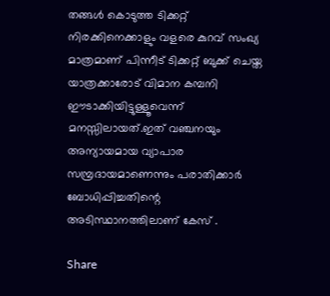തങ്ങള്‍ കൊടുത്ത ടിക്കറ്റ് നിരക്കിനെക്കാളും വളരെ കുറവ് സംഖ്യ മാത്രമാണ് പിന്നീട് ടിക്കറ്റ് ബുക്ക് ചെയ്ത യാത്രക്കാരോട് വിമാന കമ്പനി ഈടാക്കിയിട്ടുള്ളൂവെന്ന് മനസ്സിലായത്.ഇത് വഞ്ചനയും അന്യായമായ വ്യാപാര സമ്പ്രദായമാണെന്നും പരാതിക്കാർ ബോധിപ്പിച്ചതിന്റെ അടിസ്ഥാനത്തിലാണ് കേസ് .

Share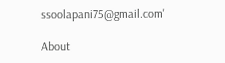ssoolapani75@gmail.com'

About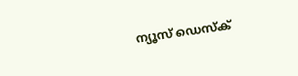ന്യൂസ് ഡെസ്ക്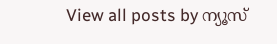View all posts by ന്യൂസ്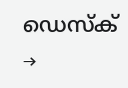ഡെസ്ക് →